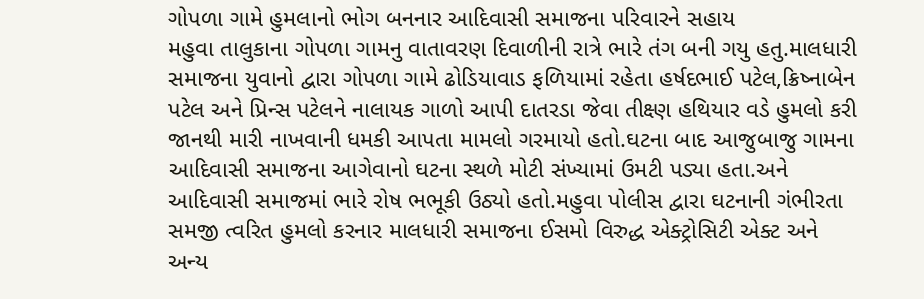ગોપળા ગામે હુમલાનો ભોગ બનનાર આદિવાસી સમાજના પરિવારને સહાય
મહુવા તાલુકાના ગોપળા ગામનુ વાતાવરણ દિવાળીની રાત્રે ભારે તંગ બની ગયુ હતુ.માલધારી સમાજના યુવાનો દ્વારા ગોપળા ગામે ઢોડિયાવાડ ફળિયામાં રહેતા હર્ષદભાઈ પટેલ,ક્રિષ્નાબેન પટેલ અને પ્રિન્સ પટેલને નાલાયક ગાળો આપી દાતરડા જેવા તીક્ષ્ણ હથિયાર વડે હુમલો કરી જાનથી મારી નાખવાની ધમકી આપતા મામલો ગરમાયો હતો.ઘટના બાદ આજુબાજુ ગામના આદિવાસી સમાજના આગેવાનો ઘટના સ્થળે મોટી સંખ્યામાં ઉમટી પડ્યા હતા.અને આદિવાસી સમાજમાં ભારે રોષ ભભૂકી ઉઠ્યો હતો.મહુવા પોલીસ દ્વારા ઘટનાની ગંભીરતા સમજી ત્વરિત હુમલો કરનાર માલધારી સમાજના ઈસમો વિરુદ્ધ એક્ટ્રોસિટી એક્ટ અને અન્ય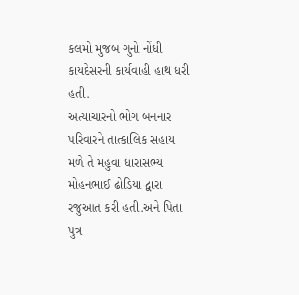કલમો મુજબ ગુનો નોંધી કાયદેસરની કાર્યવાહી હાથ ધરી હતી.
અત્યાચારનો ભોગ બનનાર પરિવારને તાત્કાલિક સહાય મળે તે મહુવા ધારાસભ્ય મોહનભાઈ ઢોડિયા દ્વારા રજુઆત કરી હતી.અને પિતા પુત્ર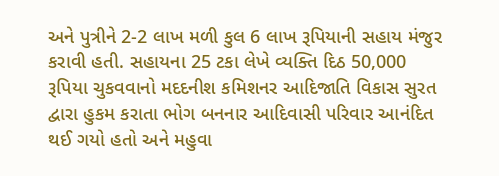અને પુત્રીને 2-2 લાખ મળી કુલ 6 લાખ રૂપિયાની સહાય મંજુર કરાવી હતી. સહાયના 25 ટકા લેખે વ્યક્તિ દિઠ 50,000 રૂપિયા ચુકવવાનો મદદનીશ કમિશનર આદિજાતિ વિકાસ સુરત દ્વારા હુકમ કરાતા ભોગ બનનાર આદિવાસી પરિવાર આનંદિત થઈ ગયો હતો અને મહુવા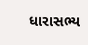ધારાસભ્ય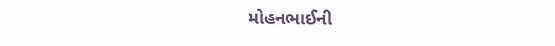મોહનભાઈની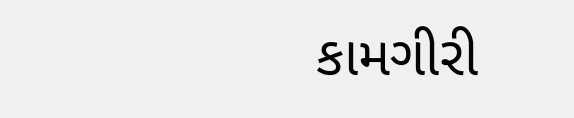કામગીરી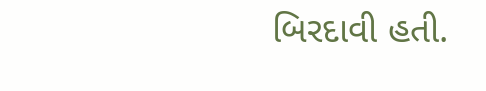બિરદાવી હતી.